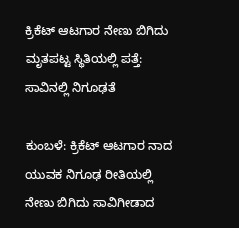ಕ್ರಿಕೆಟ್ ಆಟಗಾರ ನೇಣು ಬಿಗಿದು ಮೃತಪಟ್ಟ ಸ್ಥಿತಿಯಲ್ಲಿ ಪತ್ತೆ: ಸಾವಿನಲ್ಲಿ ನಿಗೂಢತೆ

ಕುಂಬಳೆ: ಕ್ರಿಕೆಟ್ ಆಟಗಾರ ನಾದ ಯುವಕ ನಿಗೂಢ ರೀತಿಯಲ್ಲಿ ನೇಣು ಬಿಗಿದು ಸಾವಿಗೀಡಾದ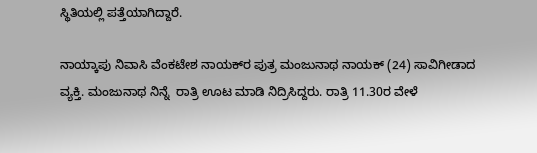ಸ್ಥಿತಿಯಲ್ಲಿ ಪತ್ತೆಯಾಗಿದ್ದಾರೆ.

ನಾಯ್ಕಾಪು ನಿವಾಸಿ ವೆಂಕಟೇಶ ನಾಯಕ್‌ರ ಪುತ್ರ ಮಂಜುನಾಥ ನಾಯಕ್ (24) ಸಾವಿಗೀಡಾದ ವ್ಯಕ್ತಿ. ಮಂಜುನಾಥ ನಿನ್ನೆ  ರಾತ್ರಿ ಊಟ ಮಾಡಿ ನಿದ್ರಿಸಿದ್ದರು. ರಾತ್ರಿ 11.30ರ ವೇಳೆ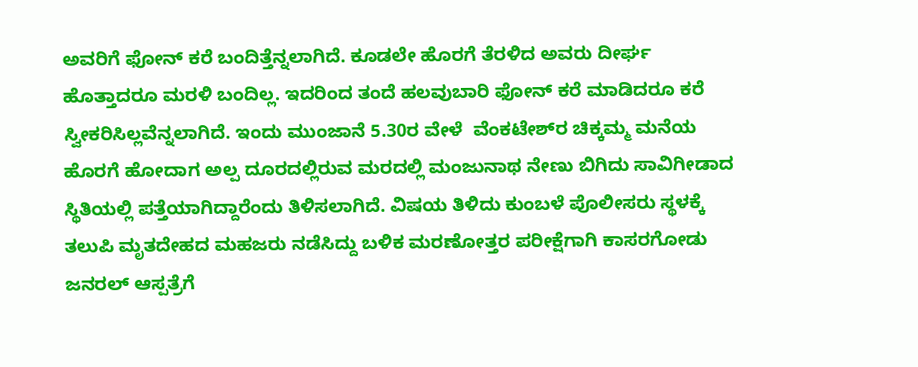ಅವರಿಗೆ ಫೋನ್ ಕರೆ ಬಂದಿತ್ತೆನ್ನಲಾಗಿದೆ. ಕೂಡಲೇ ಹೊರಗೆ ತೆರಳಿದ ಅವರು ದೀರ್ಘ ಹೊತ್ತಾದರೂ ಮರಳಿ ಬಂದಿಲ್ಲ. ಇದರಿಂದ ತಂದೆ ಹಲವುಬಾರಿ ಫೋನ್ ಕರೆ ಮಾಡಿದರೂ ಕರೆ ಸ್ವೀಕರಿಸಿಲ್ಲವೆನ್ನಲಾಗಿದೆ. ಇಂದು ಮುಂಜಾನೆ 5.30ರ ವೇಳೆ  ವೆಂಕಟೇಶ್‌ರ ಚಿಕ್ಕಮ್ಮ ಮನೆಯ ಹೊರಗೆ ಹೋದಾಗ ಅಲ್ಪ ದೂರದಲ್ಲಿರುವ ಮರದಲ್ಲಿ ಮಂಜುನಾಥ ನೇಣು ಬಿಗಿದು ಸಾವಿಗೀಡಾದ ಸ್ಥಿತಿಯಲ್ಲಿ ಪತ್ತೆಯಾಗಿದ್ದಾರೆಂದು ತಿಳಿಸಲಾಗಿದೆ. ವಿಷಯ ತಿಳಿದು ಕುಂಬಳೆ ಪೊಲೀಸರು ಸ್ಥಳಕ್ಕೆ ತಲುಪಿ ಮೃತದೇಹದ ಮಹಜರು ನಡೆಸಿದ್ದು ಬಳಿಕ ಮರಣೋತ್ತರ ಪರೀಕ್ಷೆಗಾಗಿ ಕಾಸರಗೋಡು ಜನರಲ್ ಆಸ್ಪತ್ರೆಗೆ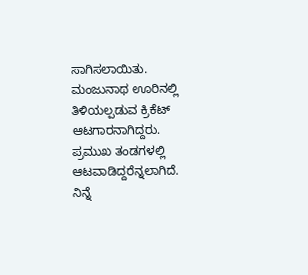ಸಾಗಿಸಲಾಯಿತು. ಮಂಜುನಾಥ ಊರಿನಲ್ಲಿ ತಿಳಿಯಲ್ಪಡುವ ಕ್ರಿಕೆಟ್ ಆಟಗಾರನಾಗಿದ್ದರು. ಪ್ರಮುಖ ತಂಡಗಳಲ್ಲಿ ಆಟವಾಡಿದ್ದರೆನ್ನಲಾಗಿದೆ. ನಿನ್ನೆ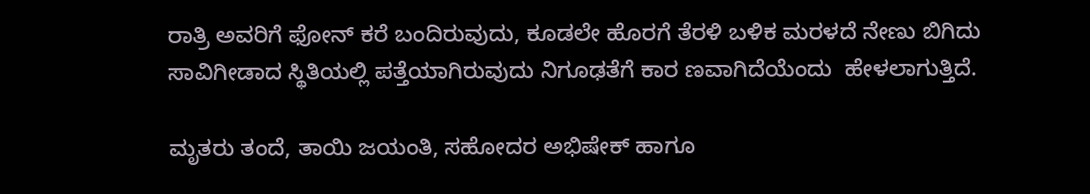ರಾತ್ರಿ ಅವರಿಗೆ ಫೋನ್ ಕರೆ ಬಂದಿರುವುದು, ಕೂಡಲೇ ಹೊರಗೆ ತೆರಳಿ ಬಳಿಕ ಮರಳದೆ ನೇಣು ಬಿಗಿದು ಸಾವಿಗೀಡಾದ ಸ್ಥಿತಿಯಲ್ಲಿ ಪತ್ತೆಯಾಗಿರುವುದು ನಿಗೂಢತೆಗೆ ಕಾರ ಣವಾಗಿದೆಯೆಂದು  ಹೇಳಲಾಗುತ್ತಿದೆ.

ಮೃತರು ತಂದೆ, ತಾಯಿ ಜಯಂತಿ, ಸಹೋದರ ಅಭಿಷೇಕ್ ಹಾಗೂ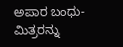ಅಪಾರ ಬಂಧು-ಮಿತ್ರರನ್ನು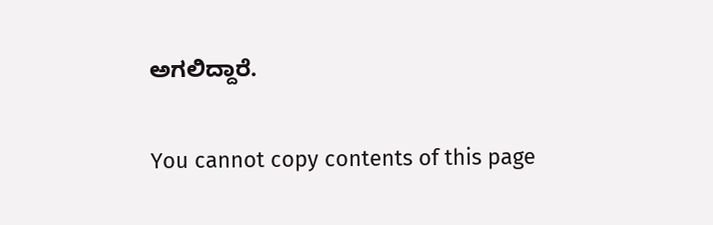ಅಗಲಿದ್ದಾರೆ.

You cannot copy contents of this page